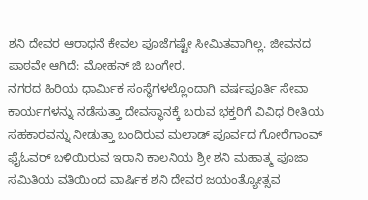ಶನಿ ದೇವರ ಆರಾಧನೆ ಕೇವಲ ಪೂಜೆಗಷ್ಟೇ ಸೀಮಿತವಾಗಿಲ್ಲ. ಜೀವನದ ಪಾಠವೇ ಆಗಿದೆ: ಮೋಹನ್ ಜಿ ಬಂಗೇರ.
ನಗರದ ಹಿರಿಯ ಧಾರ್ಮಿಕ ಸಂಸ್ಥೆಗಳಲ್ಲೊಂದಾಗಿ ವರ್ಷಪೂರ್ತಿ ಸೇವಾ ಕಾರ್ಯಗಳನ್ನು ನಡೆಸುತ್ತಾ ದೇವಸ್ಥಾನಕ್ಕೆ ಬರುವ ಭಕ್ತರಿಗೆ ವಿವಿಧ ರೀತಿಯ ಸಹಕಾರವನ್ನು ನೀಡುತ್ತಾ ಬಂದಿರುವ ಮಲಾಡ್ ಪೂರ್ವದ ಗೋರೆಗಾಂವ್ ಫೈಓವರ್ ಬಳಿಯಿರುವ ಇರಾನಿ ಕಾಲನಿಯ ಶ್ರೀ ಶನಿ ಮಹಾತ್ಮ ಪೂಜಾ ಸಮಿತಿಯ ವತಿಯಿಂದ ವಾರ್ಷಿಕ ಶನಿ ದೇವರ ಜಯಂತ್ಯೋತ್ಸವ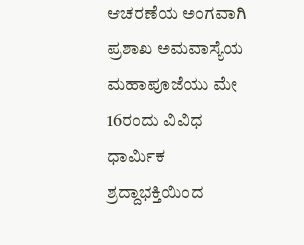ಆಚರಣೆಯ ಅಂಗವಾಗಿ ಪ್ರಶಾಖ ಅಮವಾಸ್ಯೆಯ ಮಹಾಪೂಜೆಯು ಮೇ 16ರಂದು ವಿವಿಧ ಧಾರ್ಮಿಕ ಶ್ರದ್ದಾಭಕ್ತಿಯಿಂದ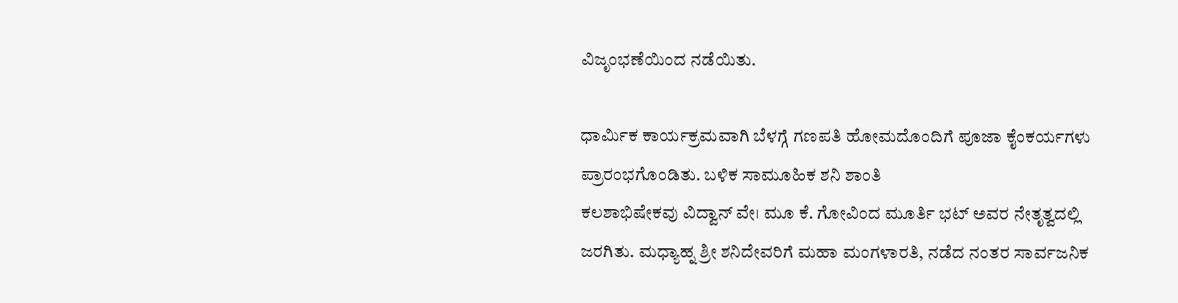ವಿಜೃಂಭಣೆಯಿಂದ ನಡೆಯಿತು.

ಧಾರ್ಮಿಕ ಕಾರ್ಯಕ್ರಮವಾಗಿ ಬೆಳಗ್ಗೆ ಗಣಪತಿ ಹೋಮದೊಂದಿಗೆ ಪೂಜಾ ಕೈಂಕರ್ಯಗಳು ಪ್ರಾರಂಭಗೊಂಡಿತು. ಬಳಿಕ ಸಾಮೂಹಿಕ ಶನಿ ಶಾಂತಿ
ಕಲಶಾಭಿಷೇಕವು ವಿದ್ವಾನ್ ವೇ। ಮೂ ಕೆ. ಗೋವಿಂದ ಮೂರ್ತಿ ಭಟ್ ಅವರ ನೇತೃತ್ವದಲ್ಲಿ ಜರಗಿತು. ಮಧ್ಯಾಹ್ನ ಶ್ರೀ ಶನಿದೇವರಿಗೆ ಮಹಾ ಮಂಗಳಾರತಿ, ನಡೆದ ನಂತರ ಸಾರ್ವಜನಿಕ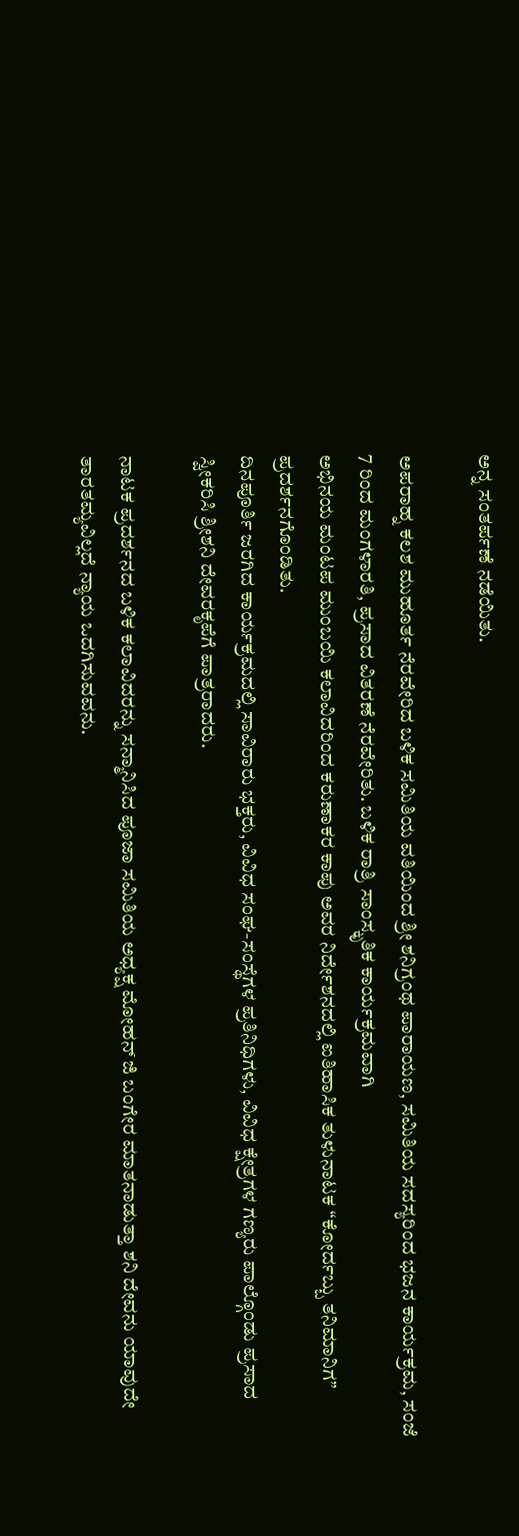ಅನ್ನ ಸಂತರ್ಪಣೆ ನಡೆಯಿತು.

ಅಪರಾಹ್ನ ಕಲಶ ಮುಹೂರ್ತ ನೆರವೇರಿದ ಬಳಿಕ ಸಮಿತಿಯ ವತಿಯಿಂದ ಶ್ರೀ ಶನಿಗ್ರಂಥ ಪಾರಾಯಣ, ಸಮಿತಿಯ ಸದಸ್ಯರಿಂದ ಭಜನ ಕಾರ್ಯಕ್ರಮ, ಸಂಜೆ 7 ರಿಂದ ಮಂಗಳಾರತಿ, ಪ್ರಸಾದ ವಿತರಣೆ ನೆರವೇರಿತು. ಬಳಿಕ ರಾತ್ರಿ ಸಾಂಸ್ಕೃತಿಕ ಕಾರ್ಯಕ್ರಮವಾಗಿ
ಅಭಿನಯ ಮಂಟಪ ಮುಂಬಯಿ ಕಲಾವಿದರಿಂದ ಕರುಣಾಕರ ಕಾಪು ಅವರ ನಿರ್ದೇಶನದಲ್ಲಿ ಐತಿಹಾಸಿಕ ತುಳುನಾಟಕ “ಕೋರ್ದಬ್ಬು ತನಿಮಾನಿಗ”
ಪ್ರದರ್ಶನಗೊಂಡಿತು.
ದಿನಪೂರ್ತಿ ಜರಗಿದ ಕಾರ್ಯಕ್ರಮದಲ್ಲಿ ಸಾವಿರಾರು ಭಕ್ತರು, ವಿವಿಧ ಸಂಘ-ಸಂಸ್ಥೆಗಳ ಪ್ರತಿನಿಧಿಗಳು, ವಿವಿಧ ಕ್ಷೇತ್ರಗಳ ಗಣ್ಯರು ಪಾಲ್ಗೊಂಡು ಪ್ರಸಾದ ಸ್ವೀಕರಿಸಿ ಶ್ರೀಶನಿ ದೇವರಕೃಪೆಗೆ ಪಾತ್ರರಾದರು.

ನಾಟಕ ಪ್ರದರ್ಶನದ ಬಳಿಕ ಕಲಾವಿದರನ್ನು ಸನ್ಮಾನಿಸಿದ ಪೂಜಾ ಸಮಿತಿಯ ಅಧ್ಯಕ್ಷ ಮೋಹನ್ ಜಿ ಬಂಗೇರ ಮಾತನಾಡುತ್ತಾ ಶನಿ ದೇವನು ಯಾವುದೇ ತಾರತಮ್ಯವಿಲ್ಲದೆ ನ್ಯಾಯ ಒದಗಿಸುವವನು.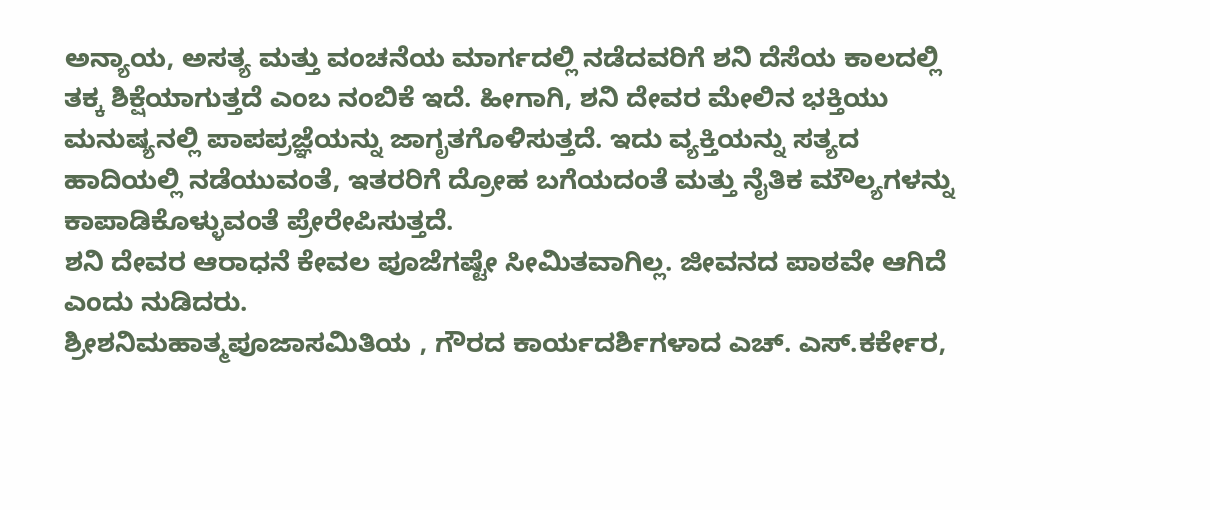ಅನ್ಯಾಯ, ಅಸತ್ಯ ಮತ್ತು ವಂಚನೆಯ ಮಾರ್ಗದಲ್ಲಿ ನಡೆದವರಿಗೆ ಶನಿ ದೆಸೆಯ ಕಾಲದಲ್ಲಿ ತಕ್ಕ ಶಿಕ್ಷೆಯಾಗುತ್ತದೆ ಎಂಬ ನಂಬಿಕೆ ಇದೆ. ಹೀಗಾಗಿ, ಶನಿ ದೇವರ ಮೇಲಿನ ಭಕ್ತಿಯು ಮನುಷ್ಯನಲ್ಲಿ ಪಾಪಪ್ರಜ್ಞೆಯನ್ನು ಜಾಗೃತಗೊಳಿಸುತ್ತದೆ. ಇದು ವ್ಯಕ್ತಿಯನ್ನು ಸತ್ಯದ ಹಾದಿಯಲ್ಲಿ ನಡೆಯುವಂತೆ, ಇತರರಿಗೆ ದ್ರೋಹ ಬಗೆಯದಂತೆ ಮತ್ತು ನೈತಿಕ ಮೌಲ್ಯಗಳನ್ನು ಕಾಪಾಡಿಕೊಳ್ಳುವಂತೆ ಪ್ರೇರೇಪಿಸುತ್ತದೆ.
ಶನಿ ದೇವರ ಆರಾಧನೆ ಕೇವಲ ಪೂಜೆಗಷ್ಟೇ ಸೀಮಿತವಾಗಿಲ್ಲ. ಜೀವನದ ಪಾಠವೇ ಆಗಿದೆ ಎಂದು ನುಡಿದರು.
ಶ್ರೀಶನಿಮಹಾತ್ಮಪೂಜಾಸಮಿತಿಯ , ಗೌರದ ಕಾರ್ಯದರ್ಶಿಗಳಾದ ಎಚ್. ಎಸ್.ಕರ್ಕೇರ,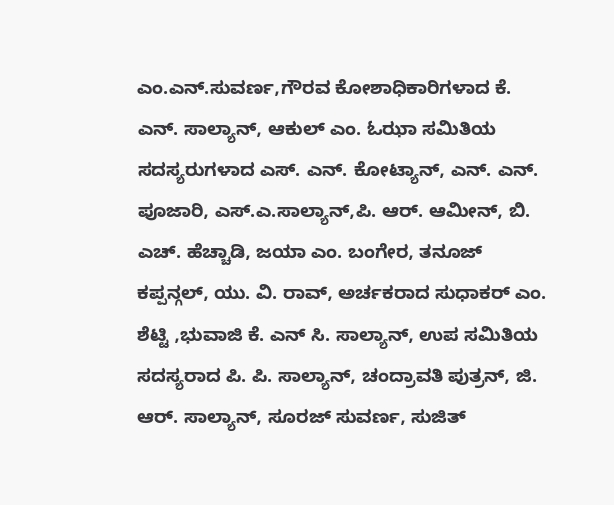ಎಂ.ಎನ್.ಸುವರ್ಣ,ಗೌರವ ಕೋಶಾಧಿಕಾರಿಗಳಾದ ಕೆ. ಎನ್. ಸಾಲ್ಯಾನ್, ಆಕುಲ್ ಎಂ. ಓಝಾ ಸಮಿತಿಯ ಸದಸ್ಯರುಗಳಾದ ಎಸ್. ಎನ್. ಕೋಟ್ಯಾನ್, ಎನ್. ಎನ್. ಪೂಜಾರಿ, ಎಸ್.ಎ.ಸಾಲ್ಯಾನ್,ಪಿ. ಆರ್. ಆಮೀನ್, ಬಿ. ಎಚ್. ಹೆಚ್ಚಾಡಿ, ಜಯಾ ಎಂ. ಬಂಗೇರ, ತನೂಜ್ ಕಪ್ಪನ್ಗಲ್, ಯು. ವಿ. ರಾವ್, ಅರ್ಚಕರಾದ ಸುಧಾಕರ್ ಎಂ. ಶೆಟ್ಟಿ ,ಭುವಾಜಿ ಕೆ. ಎನ್ ಸಿ. ಸಾಲ್ಯಾನ್, ಉಪ ಸಮಿತಿಯ ಸದಸ್ಯರಾದ ಪಿ. ಪಿ. ಸಾಲ್ಯಾನ್, ಚಂದ್ರಾವತಿ ಪುತ್ರನ್, ಜಿ. ಆರ್. ಸಾಲ್ಯಾನ್, ಸೂರಜ್ ಸುವರ್ಣ, ಸುಜಿತ್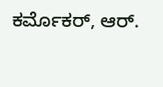ಕರ್ಮೊಕರ್, ಆರ್.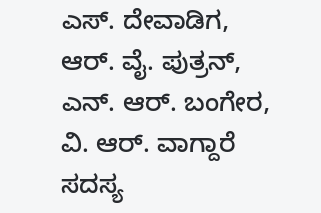ಎಸ್. ದೇವಾಡಿಗ, ಆರ್. ವೈ. ಪುತ್ರನ್, ಎನ್. ಆರ್. ಬಂಗೇರ, ವಿ. ಆರ್. ವಾಗ್ದಾರೆ ಸದಸ್ಯ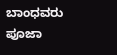ಬಾಂಧವರು ಪೂಜಾ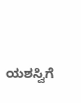ಯಶಸ್ವಿಗೆ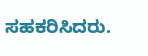ಸಹಕರಿಸಿದರು.